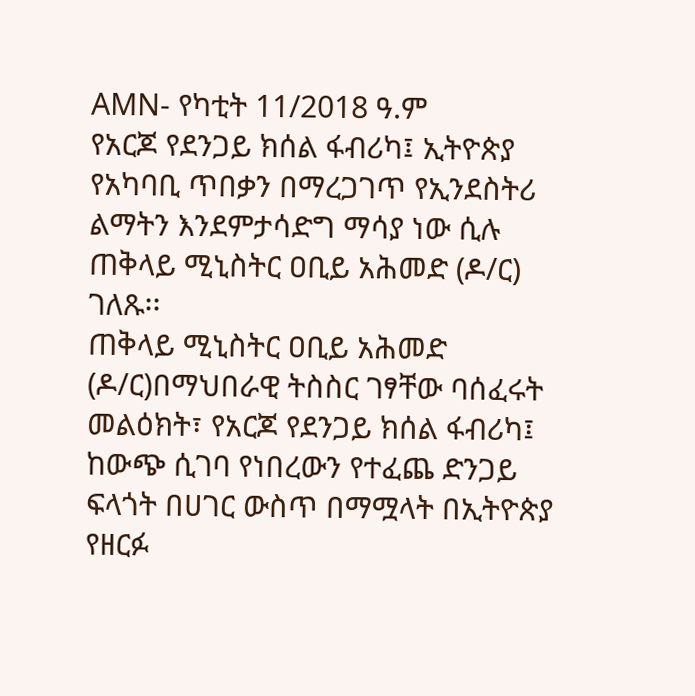AMN- የካቲት 11/2018 ዓ.ም
የአርጆ የደንጋይ ክሰል ፋብሪካ፤ ኢትዮጵያ የአካባቢ ጥበቃን በማረጋገጥ የኢንደስትሪ ልማትን እንደምታሳድግ ማሳያ ነው ሲሉ ጠቅላይ ሚኒስትር ዐቢይ አሕመድ (ዶ/ር) ገለጹ፡፡
ጠቅላይ ሚኒስትር ዐቢይ አሕመድ (ዶ/ር)በማህበራዊ ትስስር ገፃቸው ባሰፈሩት መልዕክት፣ የአርጆ የደንጋይ ክሰል ፋብሪካ፤ ከውጭ ሲገባ የነበረውን የተፈጨ ድንጋይ ፍላጎት በሀገር ውስጥ በማሟላት በኢትዮጵያ የዘርፉ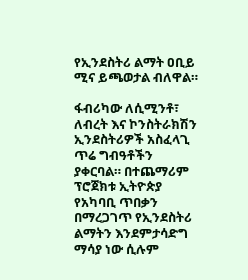የኢንደስትሪ ልማት ዐቢይ ሚና ይጫወታል ብለዋል።

ፋብሪካው ለሲሚንቶ፣ ለብረት እና ኮንስትራክሽን ኢንደስትሪዎች አስፈላጊ ጥሬ ግብዓቶችን ያቀርባል። በተጨማሪም ፕሮጀክቱ ኢትዮጵያ የአካባቢ ጥበቃን በማረጋገጥ የኢንደስትሪ ልማትን እንደምታሳድግ ማሳያ ነው ሲሉም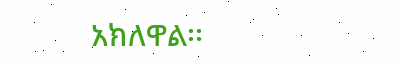አክለዋል፡፡